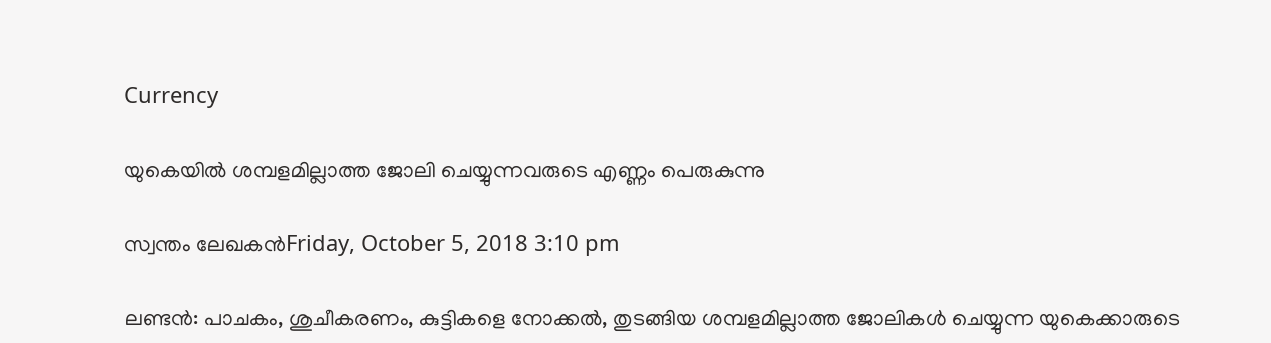Currency

യുകെയില്‍ ശമ്പളമില്ലാത്ത ജോലി ചെയ്യുന്നവരുടെ എണ്ണം പെരുകുന്നു

സ്വന്തം ലേഖകന്‍Friday, October 5, 2018 3:10 pm

ലണ്ടന്‍: പാചകം, ശുചീകരണം, കുട്ടികളെ നോക്കല്‍, തുടങ്ങിയ ശമ്പളമില്ലാത്ത ജോലികള്‍ ചെയ്യുന്ന യുകെക്കാരുടെ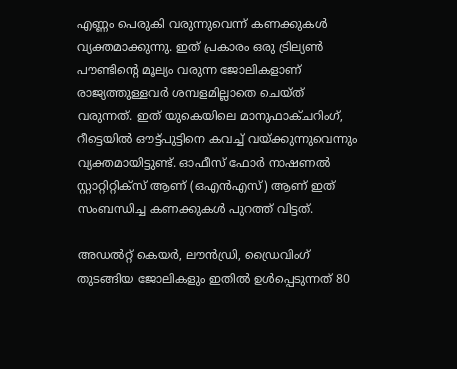എണ്ണം പെരുകി വരുന്നുവെന്ന് കണക്കുകള്‍ വ്യക്തമാക്കുന്നു. ഇത് പ്രകാരം ഒരു ട്രില്യണ്‍ പൗണ്ടിന്റെ മൂല്യം വരുന്ന ജോലികളാണ് രാജ്യത്തുള്ളവര്‍ ശമ്പളമില്ലാതെ ചെയ്ത് വരുന്നത്. ഇത് യുകെയിലെ മാനുഫാക്ചറിംഗ്, റീട്ടെയില്‍ ഔട്ട്പുട്ടിനെ കവച്ച് വയ്ക്കുന്നുവെന്നും വ്യക്തമായിട്ടുണ്ട്. ഓഫീസ് ഫോര്‍ നാഷണല്‍ സ്റ്റാറ്റിറ്റിക്സ് ആണ് (ഒഎന്‍എസ്) ആണ് ഇത് സംബന്ധിച്ച കണക്കുകള്‍ പുറത്ത് വിട്ടത്.

അഡല്‍റ്റ് കെയര്‍, ലൗന്‍ഡ്രി, ഡ്രൈവിംഗ് തുടങ്ങിയ ജോലികളും ഇതില്‍ ഉള്‍പ്പെടുന്നത് 80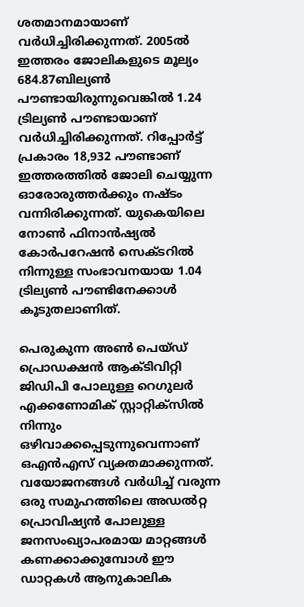ശതമാനമായാണ് വര്‍ധിച്ചിരിക്കുന്നത്. 2005ല്‍ ഇത്തരം ജോലികളുടെ മൂല്യം 684.87ബില്യണ്‍ പൗണ്ടായിരുന്നുവെങ്കില്‍ 1.24 ട്രില്യണ്‍ പൗണ്ടായാണ് വര്‍ധിച്ചിരിക്കുന്നത്. റിപ്പോര്‍ട്ട് പ്രകാരം 18,932 പൗണ്ടാണ് ഇത്തരത്തില്‍ ജോലി ചെയ്യുന്ന ഓരോരുത്തര്‍ക്കും നഷ്ടം വന്നിരിക്കുന്നത്. യുകെയിലെ നോണ്‍ ഫിനാന്‍ഷ്യല്‍ കോര്‍പറേഷന്‍ സെക്ടറില്‍ നിന്നുള്ള സംഭാവനയായ 1.04 ട്രില്യണ്‍ പൗണ്ടിനേക്കാള്‍ കൂടുതലാണിത്.

പെരുകുന്ന അണ്‍ പെയ്ഡ് പ്രൊഡക്ഷന്‍ ആക്ടിവിറ്റി ജിഡിപി പോലുള്ള റെഗുലര്‍ എക്കണോമിക് സ്റ്റാറ്റിക്സില്‍ നിന്നും ഒഴിവാക്കപ്പെടുന്നുവെന്നാണ് ഒഎന്‍എസ് വ്യക്തമാക്കുന്നത്. വയോജനങ്ങള്‍ വര്‍ധിച്ച് വരുന്ന ഒരു സമുഹത്തിലെ അഡല്‍റ്റ പ്രൊവിഷ്യന്‍ പോലുള്ള ജനസംഖ്യാപരമായ മാറ്റങ്ങള്‍ കണക്കാക്കുമ്പോള്‍ ഈ ഡാറ്റകള്‍ ആനുകാലിക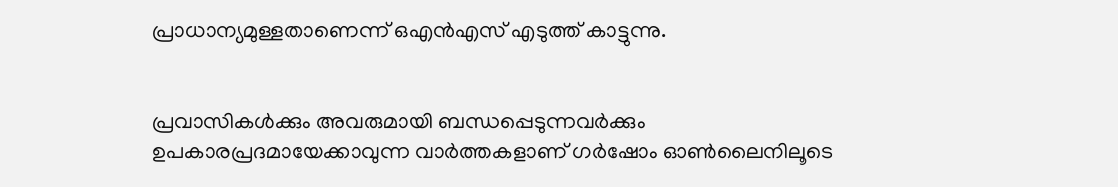പ്രാധാന്യമുള്ളതാണെന്ന് ഒഎന്‍എസ് എടുത്ത് കാട്ടുന്നു.


പ്രവാസികൾക്കും അവരുമായി ബന്ധപ്പെടുന്നവർക്കും ഉപകാരപ്രദമായേക്കാവുന്ന വാർത്തകളാണ് ഗർഷോം ഓൺലൈനിലൂടെ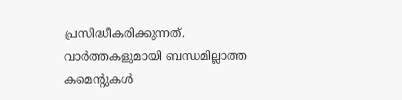പ്രസിദ്ധീകരിക്കുന്നത്. വാർത്തകളുമായി ബന്ധമില്ലാത്ത കമെന്റുകൾ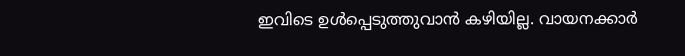ഇവിടെ ഉൾപ്പെടുത്തുവാൻ കഴിയില്ല. വായനക്കാർ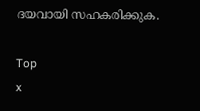ദയവായി സഹകരിക്കുക.

Top
x